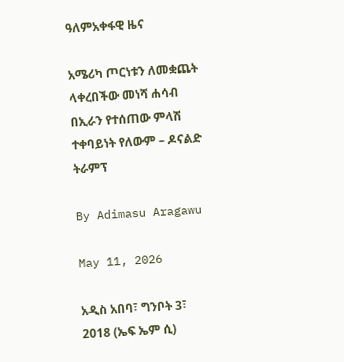ዓለምአቀፋዊ ዜና

አሜሪካ ጦርነቱን ለመቋጨት ላቀረበችው መነሻ ሐሳብ በኢራን የተሰጠው ምላሽ ተቀባይነት የለውም – ዶናልድ ትራምፕ

By Adimasu Aragawu

May 11, 2026

አዲስ አበባ፣ ግንቦት 3፣ 2018 (ኤፍ ኤም ሲ)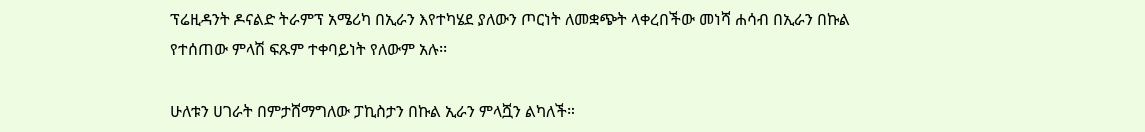ፕሬዚዳንት ዶናልድ ትራምፕ አሜሪካ በኢራን እየተካሄደ ያለውን ጦርነት ለመቋጭት ላቀረበችው መነሻ ሐሳብ በኢራን በኩል የተሰጠው ምላሽ ፍጹም ተቀባይነት የለውም አሉ፡፡

ሁለቱን ሀገራት በምታሸማግለው ፓኪስታን በኩል ኢራን ምላሿን ልካለች።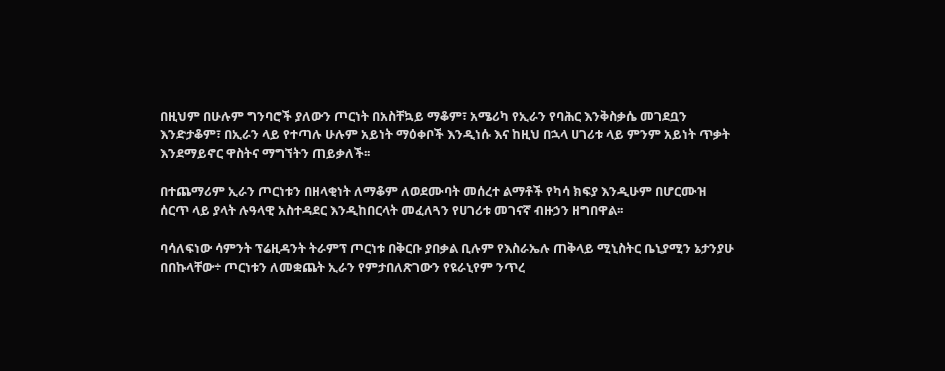በዚህም በሁሉም ግንባሮች ያለውን ጦርነት በአስቸኳይ ማቆም፣ አሜሪካ የኢራን የባሕር እንቅስቃሴ መገደቧን እንድታቆም፣ በኢራን ላይ የተጣሉ ሁሉም አይነት ማዕቀቦች እንዲነሱ እና ከዚህ በኋላ ሀገሪቱ ላይ ምንም አይነት ጥቃት እንደማይኖር ዋስትና ማግኘትን ጠይቃለች፡፡

በተጨማሪም ኢራን ጦርነቱን በዘላቂነት ለማቆም ለወደሙባት መሰረተ ልማቶች የካሳ ክፍያ እንዲሁም በሆርሙዝ ሰርጥ ላይ ያላት ሉዓላዊ አስተዳደር እንዲከበርላት መፈለጓን የሀገሪቱ መገናኛ ብዙኃን ዘግበዋል፡፡

ባሳለፍነው ሳምንት ፕሬዚዳንት ትራምፕ ጦርነቱ በቅርቡ ያበቃል ቢሉም የእስራኤሉ ጠቅላይ ሚኒስትር ቤኒያሚን ኔታንያሁ በበኩላቸው÷ ጦርነቱን ለመቋጨት ኢራን የምታበለጽገውን የዩራኒየም ንጥረ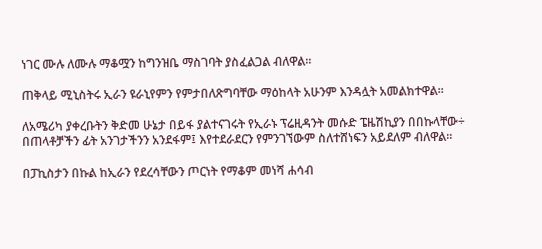ነገር ሙሉ ለሙሉ ማቆሟን ከግንዝቤ ማስገባት ያስፈልጋል ብለዋል፡፡

ጠቅላይ ሚኒስትሩ ኢራን ዩራኒየምን የምታበለጽግባቸው ማዕከላት አሁንም እንዳሏት አመልክተዋል፡፡

ለአሜሪካ ያቀረቡትን ቅድመ ሁኔታ በይፋ ያልተናገሩት የኢራኑ ፕሬዚዳንት መሱድ ፔዜሽኪያን በበኩላቸው÷ በጠላቶቻችን ፊት አንገታችንን አንደፋም፤ እየተደራደርን የምንገኘውም ስለተሸነፍን አይደለም ብለዋል።

በፓኪስታን በኩል ከኢራን የደረሳቸውን ጦርነት የማቆም መነሻ ሐሳብ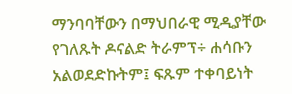ማንባባቸውን በማህበራዊ ሚዲያቸው የገለጹት ዶናልድ ትራምፕ÷ ሐሳቡን አልወደድኩትም፤ ፍጹም ተቀባይነት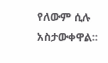የለውም ሲሉ አስታውቀዋል፡፡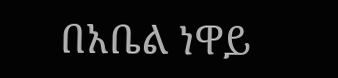በአቤል ነዋይ